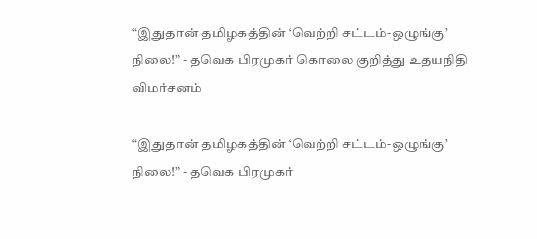“இதுதான் தமிழகத்தின் ‘வெற்றி சட்டம்-ஒழுங்கு’ நிலை!” - தவெக பிரமுகர் கொலை குறித்து உதயநிதி விமர்சனம்

“இதுதான் தமிழகத்தின் ‘வெற்றி சட்டம்-ஒழுங்கு’ நிலை!” - தவெக பிரமுகர்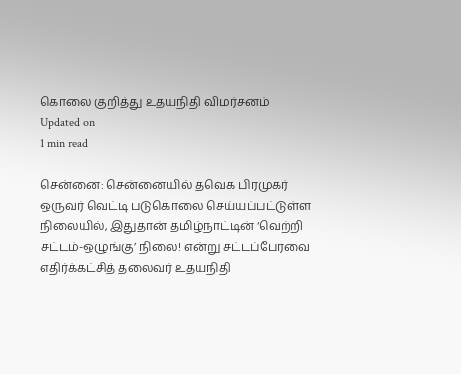கொலை குறித்து உதயநிதி விமர்சனம்
Updated on
1 min read

சென்னை: சென்னையில் தவெக பிரமுகர் ஒருவர் வெட்டி படுகொலை செய்யப்பட்டுள்ள நிலையில், இதுதான் தமிழ்நாட்டின் ‘வெற்றி சட்டம்-ஒழுங்கு’ நிலை! என்று சட்டப்பேரவை எதிர்க்கட்சித் தலைவர் உதயநிதி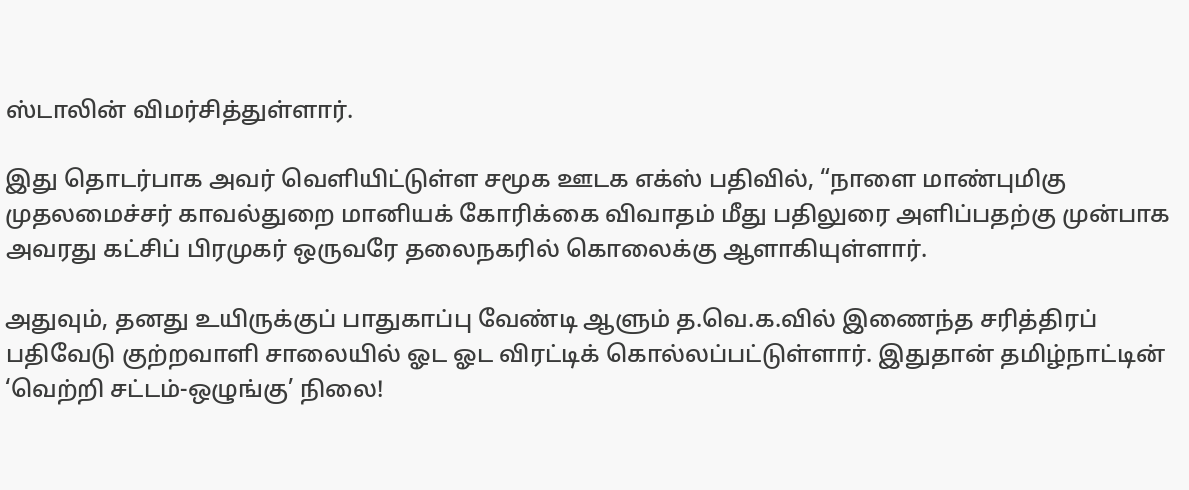ஸ்டாலின் விமர்சித்துள்ளார்.

இது தொடர்பாக அவர் வெளியிட்டுள்ள சமூக ஊடக எக்ஸ் பதிவில், “நாளை மாண்புமிகு முதலமைச்சர் காவல்துறை மானியக் கோரிக்கை விவாதம் மீது பதிலுரை அளிப்பதற்கு முன்பாக அவரது கட்சிப் பிரமுகர் ஒருவரே தலைநகரில் கொலைக்கு ஆளாகியுள்ளார்.

அதுவும், தனது உயிருக்குப் பாதுகாப்பு வேண்டி ஆளும் த.வெ.க.வில் இணைந்த சரித்திரப் பதிவேடு குற்றவாளி சாலையில் ஓட ஓட விரட்டிக் கொல்லப்பட்டுள்ளார். இதுதான் தமிழ்நாட்டின் ‘வெற்றி சட்டம்-ஒழுங்கு’ நிலை!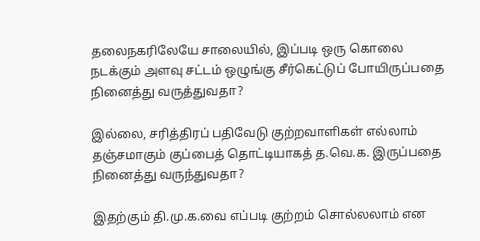தலைநகரிலேயே சாலையில், இப்படி ஒரு கொலை நடக்கும் அளவு சட்டம் ஒழுங்கு சீர்கெட்டுப் போயிருப்பதை நினைத்து வருத்துவதா?

இல்லை, சரித்திரப் பதிவேடு குற்றவாளிகள் எல்லாம் தஞ்சமாகும் குப்பைத் தொட்டியாகத் த.வெ.க. இருப்பதை நினைத்து வருந்துவதா?

இதற்கும் தி.மு.க.வை எப்படி குற்றம் சொல்லலாம் என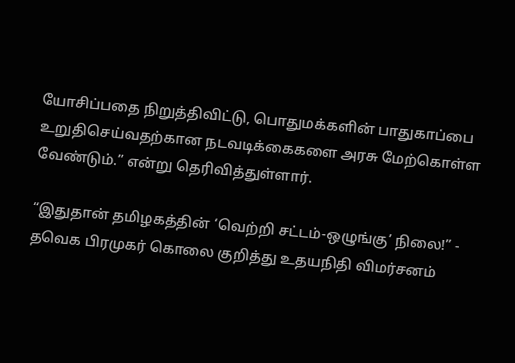யோசிப்பதை நிறுத்திவிட்டு, பொதுமக்களின் பாதுகாப்பை உறுதிசெய்வதற்கான நடவடிக்கைகளை அரசு மேற்கொள்ள வேண்டும்.” என்று தெரிவித்துள்ளார்.

“இதுதான் தமிழகத்தின் ‘வெற்றி சட்டம்-ஒழுங்கு’ நிலை!” - தவெக பிரமுகர் கொலை குறித்து உதயநிதி விமர்சனம்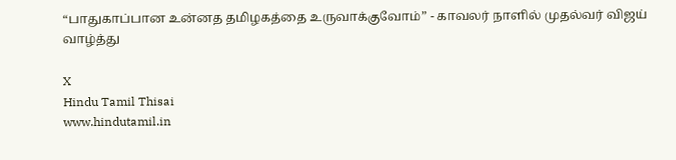“பாதுகாப்பான உன்னத தமிழகத்தை உருவாக்குவோம்” - காவலர் நாளில் முதல்வர் விஜய் வாழ்த்து

X
Hindu Tamil Thisai
www.hindutamil.in